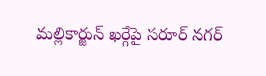మల్లికార్జున్ ఖర్గేపై సరూర్ నగర్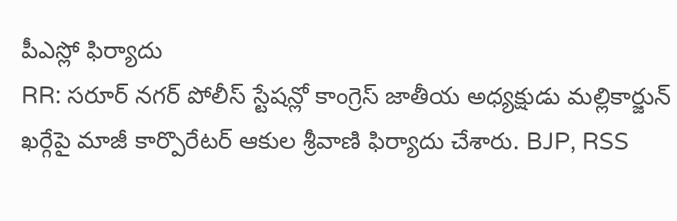పీఎస్లో ఫిర్యాదు
RR: సరూర్ నగర్ పోలీస్ స్టేషన్లో కాంగ్రెస్ జాతీయ అధ్యక్షుడు మల్లికార్జున్ ఖర్గేపై మాజీ కార్పొరేటర్ ఆకుల శ్రీవాణి ఫిర్యాదు చేశారు. BJP, RSS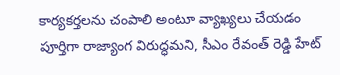కార్యకర్తలను చంపాలి అంటూ వ్యాఖ్యలు చేయడం పూర్తిగా రాజ్యాంగ విరుద్ధమని, సీఎం రేవంత్ రెడ్డి హేట్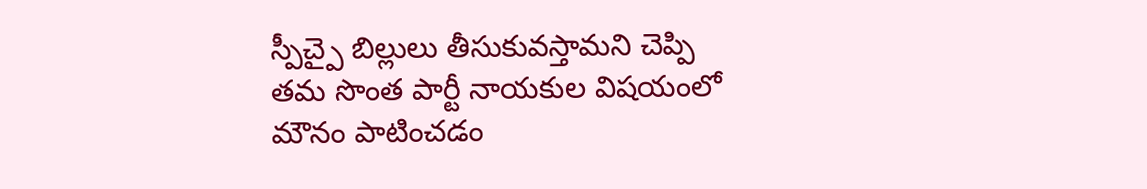స్పీచ్పై బిల్లులు తీసుకువస్తామని చెప్పి తమ సొంత పార్టీ నాయకుల విషయంలో మౌనం పాటించడం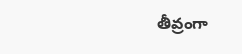తీవ్రంగా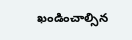ఖండించాల్సిన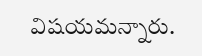విషయమన్నారు.